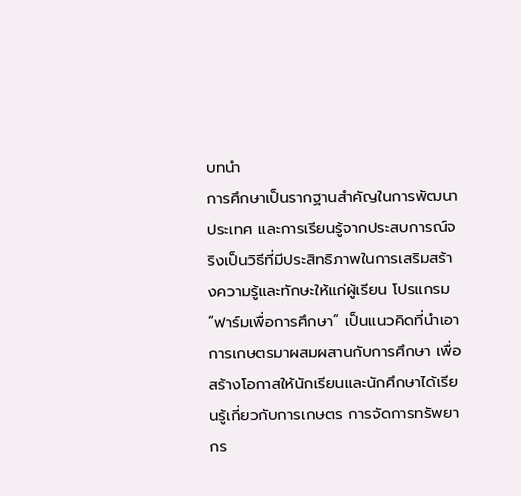บทนำ
การศึกษาเป็นรากฐานสำคัญในการพัฒนาประเทศ และการเรียนรู้จากประสบการณ์จริงเป็นวิธีที่มีประสิทธิภาพในการเสริมสร้างความรู้และทักษะให้แก่ผู้เรียน โปรแกรม “ฟาร์มเพื่อการศึกษา” เป็นแนวคิดที่นำเอาการเกษตรมาผสมผสานกับการศึกษา เพื่อสร้างโอกาสให้นักเรียนและนักศึกษาได้เรียนรู้เกี่ยวกับการเกษตร การจัดการทรัพยากร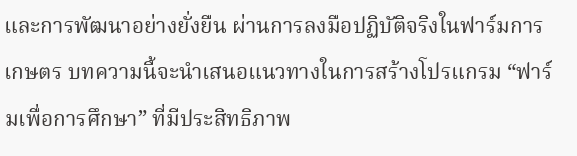และการพัฒนาอย่างยั่งยืน ผ่านการลงมือปฏิบัติจริงในฟาร์มการเกษตร บทความนี้จะนำเสนอแนวทางในการสร้างโปรแกรม “ฟาร์มเพื่อการศึกษา” ที่มีประสิทธิภาพ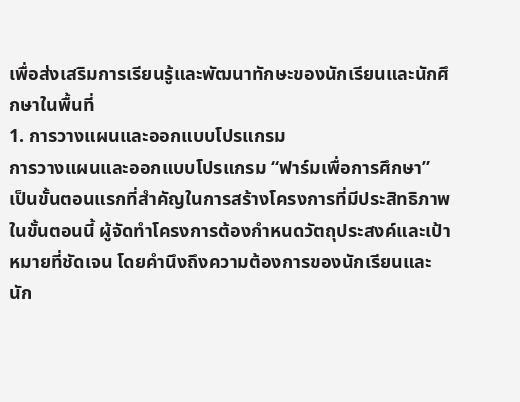เพื่อส่งเสริมการเรียนรู้และพัฒนาทักษะของนักเรียนและนักศึกษาในพื้นที่
1. การวางแผนและออกแบบโปรแกรม
การวางแผนและออกแบบโปรแกรม “ฟาร์มเพื่อการศึกษา” เป็นขั้นตอนแรกที่สำคัญในการสร้างโครงการที่มีประสิทธิภาพ ในขั้นตอนนี้ ผู้จัดทำโครงการต้องกำหนดวัตถุประสงค์และเป้าหมายที่ชัดเจน โดยคำนึงถึงความต้องการของนักเรียนและนัก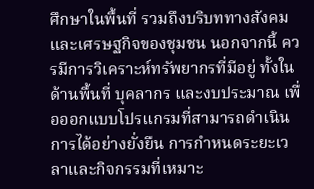ศึกษาในพื้นที่ รวมถึงบริบททางสังคมและเศรษฐกิจของชุมชน นอกจากนี้ ควรมีการวิเคราะห์ทรัพยากรที่มีอยู่ ทั้งในด้านพื้นที่ บุคลากร และงบประมาณ เพื่อออกแบบโปรแกรมที่สามารถดำเนินการได้อย่างยั่งยืน การกำหนดระยะเวลาและกิจกรรมที่เหมาะ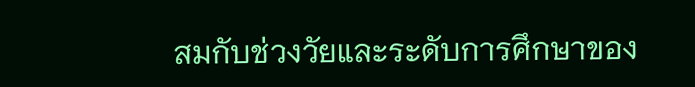สมกับช่วงวัยและระดับการศึกษาของ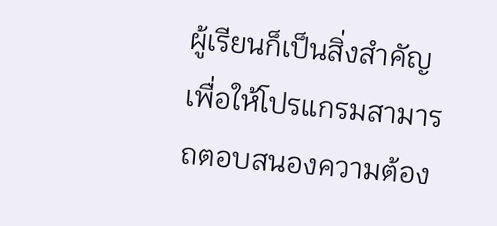ผู้เรียนก็เป็นสิ่งสำคัญ เพื่อให้โปรแกรมสามารถตอบสนองความต้อง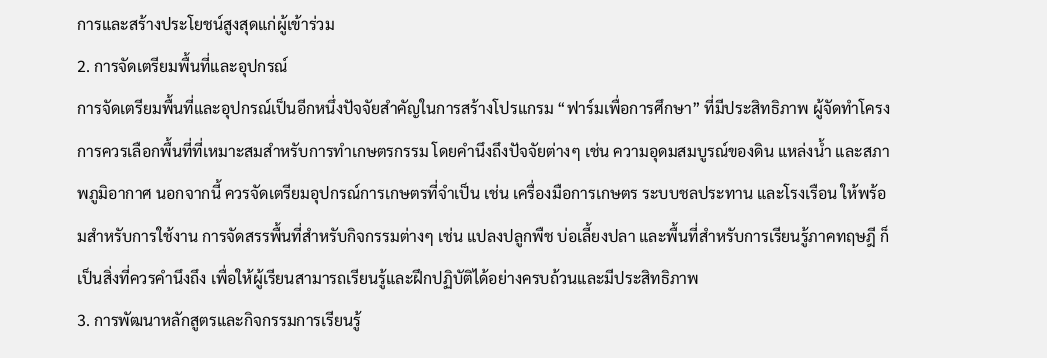การและสร้างประโยชน์สูงสุดแก่ผู้เข้าร่วม
2. การจัดเตรียมพื้นที่และอุปกรณ์
การจัดเตรียมพื้นที่และอุปกรณ์เป็นอีกหนึ่งปัจจัยสำคัญในการสร้างโปรแกรม “ฟาร์มเพื่อการศึกษา” ที่มีประสิทธิภาพ ผู้จัดทำโครงการควรเลือกพื้นที่ที่เหมาะสมสำหรับการทำเกษตรกรรม โดยคำนึงถึงปัจจัยต่างๆ เช่น ความอุดมสมบูรณ์ของดิน แหล่งน้ำ และสภาพภูมิอากาศ นอกจากนี้ ควรจัดเตรียมอุปกรณ์การเกษตรที่จำเป็น เช่น เครื่องมือการเกษตร ระบบชลประทาน และโรงเรือน ให้พร้อมสำหรับการใช้งาน การจัดสรรพื้นที่สำหรับกิจกรรมต่างๆ เช่น แปลงปลูกพืช บ่อเลี้ยงปลา และพื้นที่สำหรับการเรียนรู้ภาคทฤษฎี ก็เป็นสิ่งที่ควรคำนึงถึง เพื่อให้ผู้เรียนสามารถเรียนรู้และฝึกปฏิบัติได้อย่างครบถ้วนและมีประสิทธิภาพ
3. การพัฒนาหลักสูตรและกิจกรรมการเรียนรู้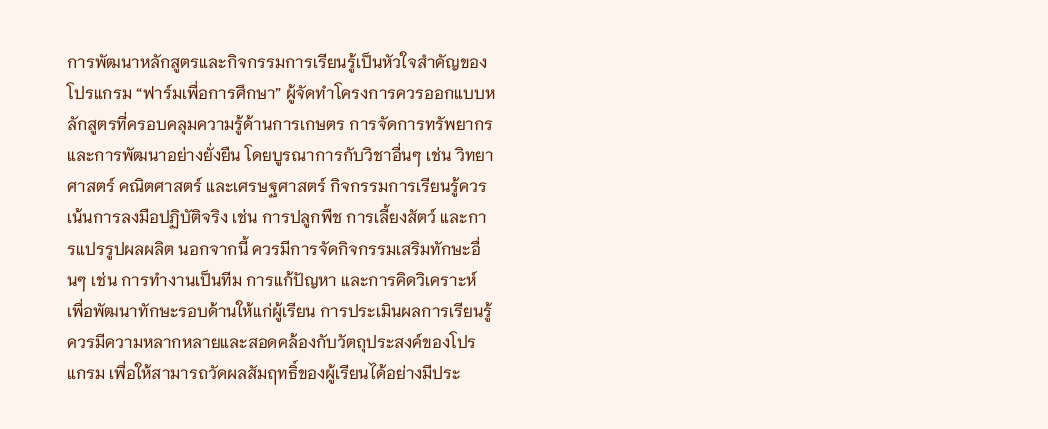การพัฒนาหลักสูตรและกิจกรรมการเรียนรู้เป็นหัวใจสำคัญของโปรแกรม “ฟาร์มเพื่อการศึกษา” ผู้จัดทำโครงการควรออกแบบหลักสูตรที่ครอบคลุมความรู้ด้านการเกษตร การจัดการทรัพยากร และการพัฒนาอย่างยั่งยืน โดยบูรณาการกับวิชาอื่นๆ เช่น วิทยาศาสตร์ คณิตศาสตร์ และเศรษฐศาสตร์ กิจกรรมการเรียนรู้ควรเน้นการลงมือปฏิบัติจริง เช่น การปลูกพืช การเลี้ยงสัตว์ และการแปรรูปผลผลิต นอกจากนี้ ควรมีการจัดกิจกรรมเสริมทักษะอื่นๆ เช่น การทำงานเป็นทีม การแก้ปัญหา และการคิดวิเคราะห์ เพื่อพัฒนาทักษะรอบด้านให้แก่ผู้เรียน การประเมินผลการเรียนรู้ควรมีความหลากหลายและสอดคล้องกับวัตถุประสงค์ของโปรแกรม เพื่อให้สามารถวัดผลสัมฤทธิ์ของผู้เรียนได้อย่างมีประ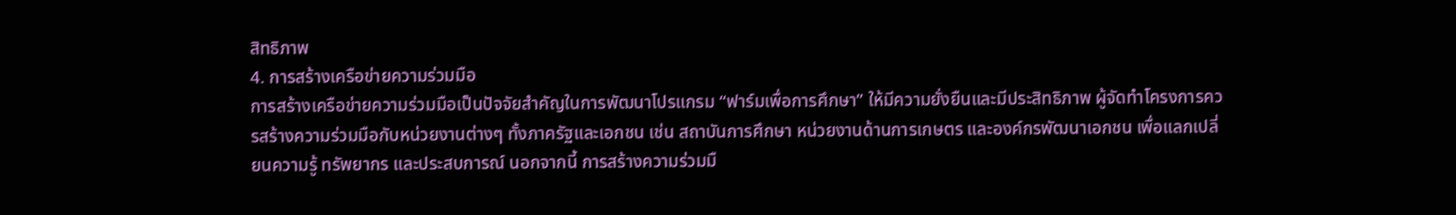สิทธิภาพ
4. การสร้างเครือข่ายความร่วมมือ
การสร้างเครือข่ายความร่วมมือเป็นปัจจัยสำคัญในการพัฒนาโปรแกรม “ฟาร์มเพื่อการศึกษา” ให้มีความยั่งยืนและมีประสิทธิภาพ ผู้จัดทำโครงการควรสร้างความร่วมมือกับหน่วยงานต่างๆ ทั้งภาครัฐและเอกชน เช่น สถาบันการศึกษา หน่วยงานด้านการเกษตร และองค์กรพัฒนาเอกชน เพื่อแลกเปลี่ยนความรู้ ทรัพยากร และประสบการณ์ นอกจากนี้ การสร้างความร่วมมื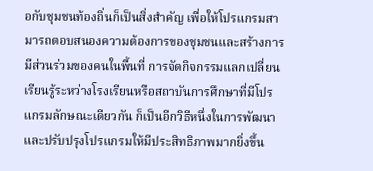อกับชุมชนท้องถิ่นก็เป็นสิ่งสำคัญ เพื่อให้โปรแกรมสามารถตอบสนองความต้องการของชุมชนและสร้างการมีส่วนร่วมของคนในพื้นที่ การจัดกิจกรรมแลกเปลี่ยนเรียนรู้ระหว่างโรงเรียนหรือสถาบันการศึกษาที่มีโปรแกรมลักษณะเดียวกัน ก็เป็นอีกวิธีหนึ่งในการพัฒนาและปรับปรุงโปรแกรมให้มีประสิทธิภาพมากยิ่งขึ้น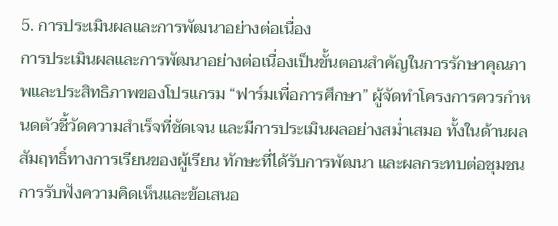5. การประเมินผลและการพัฒนาอย่างต่อเนื่อง
การประเมินผลและการพัฒนาอย่างต่อเนื่องเป็นขั้นตอนสำคัญในการรักษาคุณภาพและประสิทธิภาพของโปรแกรม “ฟาร์มเพื่อการศึกษา” ผู้จัดทำโครงการควรกำหนดตัวชี้วัดความสำเร็จที่ชัดเจน และมีการประเมินผลอย่างสม่ำเสมอ ทั้งในด้านผลสัมฤทธิ์ทางการเรียนของผู้เรียน ทักษะที่ได้รับการพัฒนา และผลกระทบต่อชุมชน การรับฟังความคิดเห็นและข้อเสนอ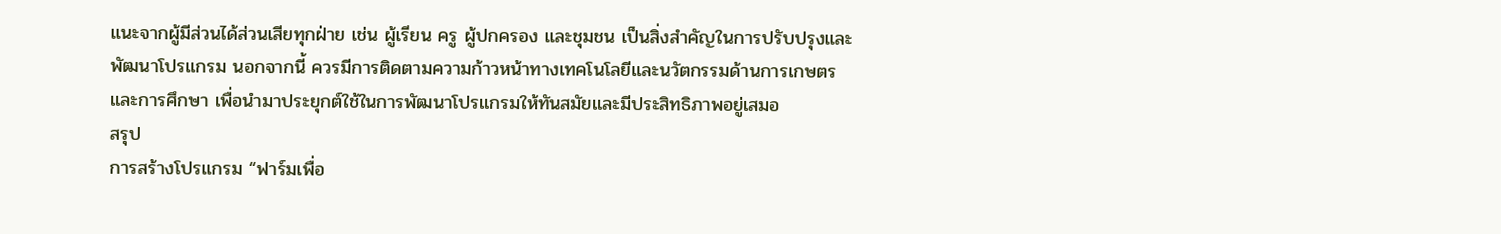แนะจากผู้มีส่วนได้ส่วนเสียทุกฝ่าย เช่น ผู้เรียน ครู ผู้ปกครอง และชุมชน เป็นสิ่งสำคัญในการปรับปรุงและพัฒนาโปรแกรม นอกจากนี้ ควรมีการติดตามความก้าวหน้าทางเทคโนโลยีและนวัตกรรมด้านการเกษตรและการศึกษา เพื่อนำมาประยุกต์ใช้ในการพัฒนาโปรแกรมให้ทันสมัยและมีประสิทธิภาพอยู่เสมอ
สรุป
การสร้างโปรแกรม “ฟาร์มเพื่อ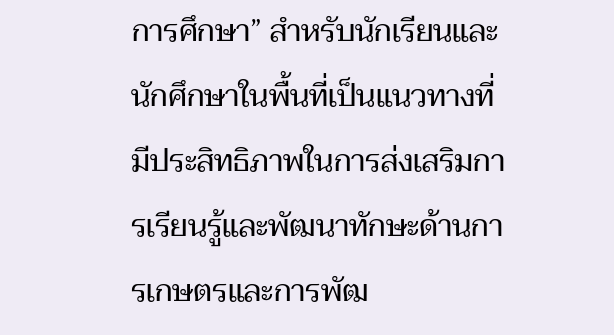การศึกษา” สำหรับนักเรียนและนักศึกษาในพื้นที่เป็นแนวทางที่มีประสิทธิภาพในการส่งเสริมการเรียนรู้และพัฒนาทักษะด้านการเกษตรและการพัฒ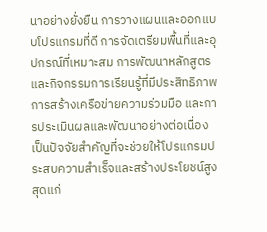นาอย่างยั่งยืน การวางแผนและออกแบบโปรแกรมที่ดี การจัดเตรียมพื้นที่และอุปกรณ์ที่เหมาะสม การพัฒนาหลักสูตรและกิจกรรมการเรียนรู้ที่มีประสิทธิภาพ การสร้างเครือข่ายความร่วมมือ และการประเมินผลและพัฒนาอย่างต่อเนื่อง เป็นปัจจัยสำคัญที่จะช่วยให้โปรแกรมประสบความสำเร็จและสร้างประโยชน์สูงสุดแก่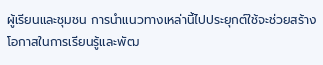ผู้เรียนและชุมชน การนำแนวทางเหล่านี้ไปประยุกต์ใช้จะช่วยสร้างโอกาสในการเรียนรู้และพัฒ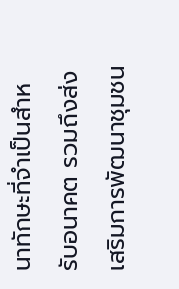นาทักษะที่จำเป็นสำหรับอนาคต รวมถึงส่งเสริมการพัฒนาชุมชน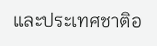และประเทศชาติอ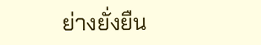ย่างยั่งยืน